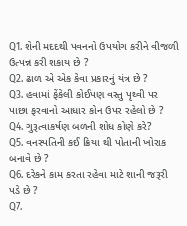Q1. શેની મદદથી પવનનો ઉપયોગ કરીને વીજળી ઉત્પન્ન કરી શકાય છે ?
Q2. ઢાળ એ એક કેવા પ્રકારનું યંત્ર છે ?
Q3. હવામાં ફેંકેલી કોઈપણ વસ્તુ પૃથ્વી પર પાછા ફરવાનો આધાર કોન ઉપર રહેલો છે ?
Q4. ગુરૂત્વાકર્ષણ બળની શોધ કોણે કરે?
Q5. વનસ્પતિની કઈ ક્રિયા થી પોતાની ખોરાક બનાવે છે ?
Q6. દરેકને કામ કરતા રહેવા માટે શાની જરૂરી પડે છે ?
Q7.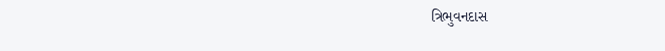ત્રિભુવનદાસ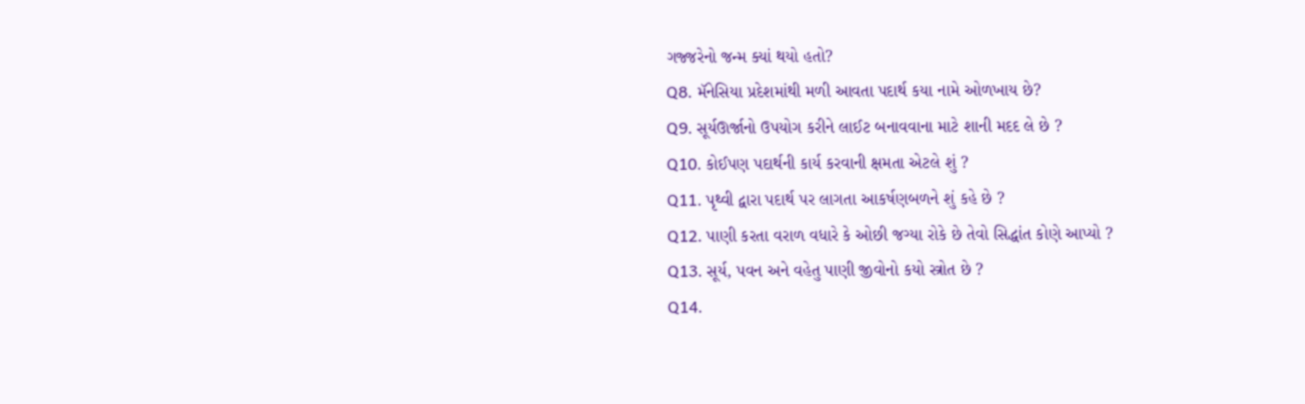ગજ્જરેનો જન્મ ક્યાં થયો હતો?
Q8. મૅનેસિયા પ્રદેશમાંથી મળી આવતા પદાર્થ કયા નામે ઓળખાય છે?
Q9. સૂર્યઊર્જાનો ઉપયોગ કરીને લાઈટ બનાવવાના માટે શાની મદદ લે છે ?
Q10. કોઈપણ પદાર્થની કાર્ય કરવાની ક્ષમતા એટલે શું ?
Q11. પૃથ્વી દ્વારા પદાર્થ પર લાગતા આકર્ષણબળને શું કહે છે ?
Q12. પાણી કરતા વરાળ વધારે કે ઓછી જગ્યા રોકે છે તેવો સિદ્ધાંત કોણે આપ્યો ?
Q13. સૂર્ય, પવન અને વહેતુ પાણી જીવોનો કયો સ્ત્રોત છે ?
Q14.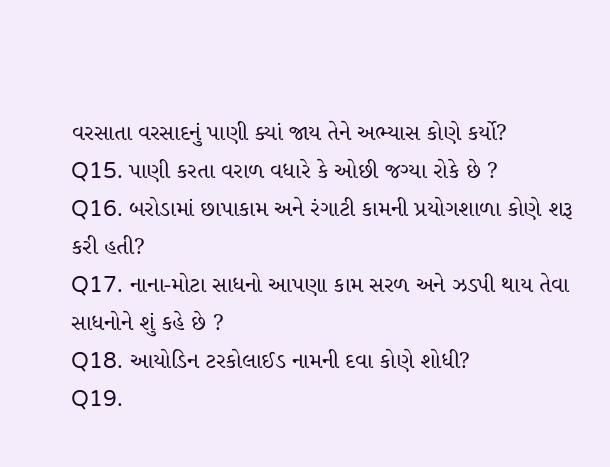વરસાતા વરસાદનું પાણી ક્યાં જાય તેને અભ્યાસ કોણે કર્યો?
Q15. પાણી કરતા વરાળ વધારે કે ઓછી જગ્યા રોકે છે ?
Q16. બરોડામાં છાપાકામ અને રંગાટી કામની પ્રયોગશાળા કોણે શરૂ કરી હતી?
Q17. નાના-મોટા સાધનો આપણા કામ સરળ અને ઝડપી થાય તેવા સાધનોને શું કહે છે ?
Q18. આયોડિન ટરકોલાઈડ નામની દવા કોણે શોધી?
Q19.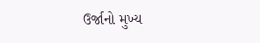ઉર્જાનો મુખ્ય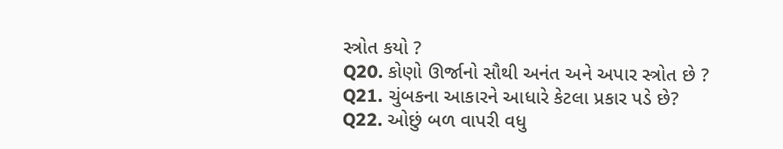સ્ત્રોત કયો ?
Q20. કોણો ઊર્જાનો સૌથી અનંત અને અપાર સ્ત્રોત છે ?
Q21. ચુંબકના આકારને આધારે કેટલા પ્રકાર પડે છે?
Q22. ઓછું બળ વાપરી વધુ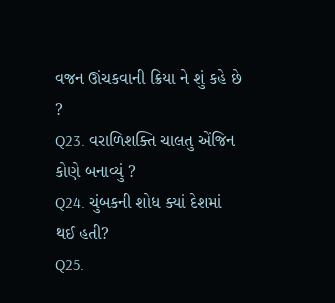વજન ઊંચકવાની ક્રિયા ને શું કહે છે ?
Q23. વરાળિશક્તિ ચાલતુ એંજિન કોણે બનાવ્યું ?
Q24. ચુંબકની શોધ ક્યાં દેશમાં થઈ હતી?
Q25.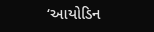‘આયોડિન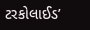ટરકોલાઈડ’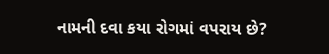નામની દવા કયા રોગમાં વપરાય છે?